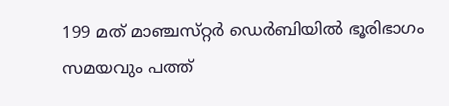199 മത്‌ മാഞ്ചസ്‌റ്റര്‍ ഡെര്‍ബിയില്‍ ഭൂരിഭാഗം സമയവും പത്ത്‌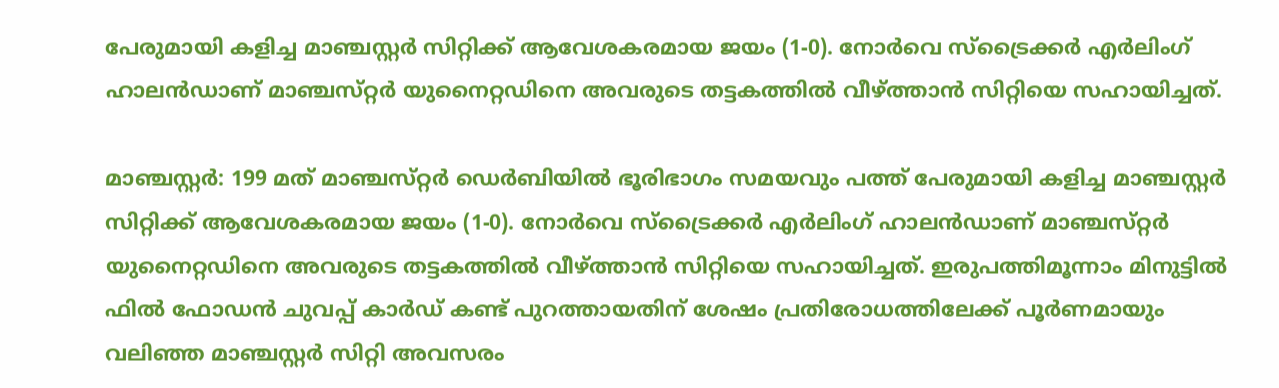പേരുമായി കളിച്ച മാഞ്ചസ്റ്റര്‍ സിറ്റിക്ക്‌ ആവേശകരമായ ജയം (1-0). നോര്‍വെ സ്‌ട്രൈക്കര്‍ എര്‍ലിംഗ്‌ ഹാലന്‍ഡാണ്‌ മാഞ്ചസ്‌റ്റര്‍ യുനൈറ്റഡിനെ അവരുടെ തട്ടകത്തില്‍ വീഴ്‌ത്താന്‍ സിറ്റിയെ സഹായിച്ചത്‌.

മാഞ്ചസ്റ്റര്‍: 199 മത്‌ മാഞ്ചസ്‌റ്റര്‍ ഡെര്‍ബിയില്‍ ഭൂരിഭാഗം സമയവും പത്ത്‌ പേരുമായി കളിച്ച മാഞ്ചസ്റ്റര്‍ സിറ്റിക്ക്‌ ആവേശകരമായ ജയം (1-0). നോര്‍വെ സ്‌ട്രൈക്കര്‍ എര്‍ലിംഗ്‌ ഹാലന്‍ഡാണ്‌ മാഞ്ചസ്‌റ്റര്‍ യുനൈറ്റഡിനെ അവരുടെ തട്ടകത്തില്‍ വീഴ്‌ത്താന്‍ സിറ്റിയെ സഹായിച്ചത്‌. ഇരുപത്തിമൂന്നാം മിനുട്ടില്‍ ഫില്‍ ഫോഡന്‍ ചുവപ്പ്‌ കാര്‍ഡ്‌ കണ്ട്‌ പുറത്തായതിന്‌ ശേഷം പ്രതിരോധത്തിലേക്ക്‌ പൂര്‍ണമായും വലിഞ്ഞ മാഞ്ചസ്റ്റര്‍ സിറ്റി അവസരം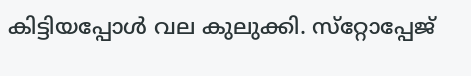കിട്ടിയപ്പോള്‍ വല കുലുക്കി. സ്‌റ്റോപ്പേജ്‌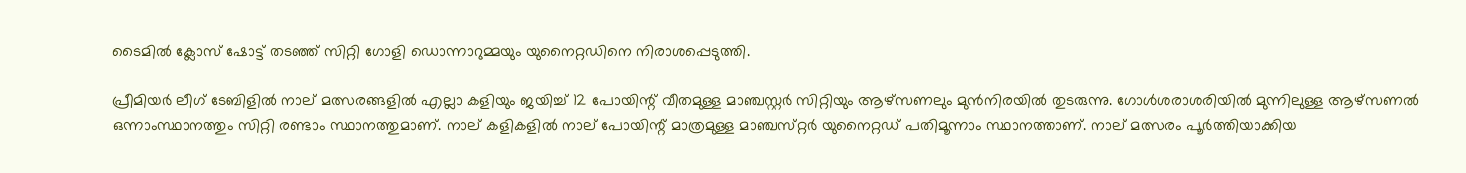ടൈമില്‍ ക്ലോസ്‌ ഷോട്ട്‌ തടഞ്ഞ്‌ സിറ്റി ഗോളി ഡൊന്നാറുമ്മയും യുനൈറ്റഡിനെ നിരാശപ്പെടുത്തി.

പ്രീമിയര്‍ ലീഗ്‌ ടേബിളില്‍ നാല്‌ മത്സരങ്ങളില്‍ എല്ലാ കളിയും ജയിച്ച്‌ 12 പോയിന്റ്‌ വീതമുള്ള മാഞ്ചസ്റ്റര്‍ സിറ്റിയും ആഴ്‌സണലും മുന്‍നിരയില്‍ തുടരുന്നു. ഗോള്‍ശരാശരിയില്‍ മുന്നിലുള്ള ആഴ്‌സണല്‍ ഒന്നാംസ്ഥാനത്തും സിറ്റി രണ്ടാം സ്ഥാനത്തുമാണ്‌. നാല്‌ കളികളില്‍ നാല്‌ പോയിന്റ്‌ മാത്രമുള്ള മാഞ്ചസ്‌റ്റര്‍ യുനൈറ്റഡ്‌ പതിമൂന്നാം സ്ഥാനത്താണ്‌. നാല്‌ മത്സരം പൂര്‍ത്തിയാക്കിയ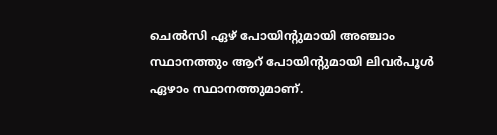ചെല്‍സി ഏഴ്‌ പോയിന്റുമായി അഞ്ചാം സ്ഥാനത്തും ആറ്‌ പോയിന്റുമായി ലിവര്‍പൂള്‍ ഏഴാം സ്ഥാനത്തുമാണ്‌.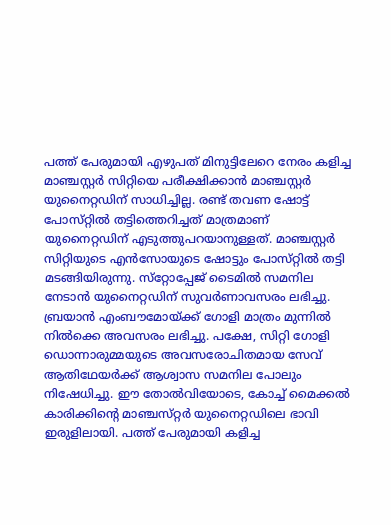പത്ത്‌ പേരുമായി എഴുപത്‌ മിനുട്ടിലേറെ നേരം കളിച്ച മാഞ്ചസ്റ്റര്‍ സിറ്റിയെ പരീക്ഷിക്കാന്‍ മാഞ്ചസ്റ്റര്‍ യുനൈറ്റഡിന്‌ സാധിച്ചില്ല. രണ്ട്‌ തവണ ഷോട്ട്‌ പോസ്‌റ്റില്‍ തട്ടിത്തെറിച്ചത്‌ മാത്രമാണ്‌ യുനൈറ്റഡിന്‌ എടുത്തുപറയാനുള്ളത്‌. മാഞ്ചസ്റ്റര്‍ സിറ്റിയുടെ എന്‍സോയുടെ ഷോട്ടും പോസ്‌റ്റില്‍ തട്ടി മടങ്ങിയിരുന്നു. സ്‌റ്റോപ്പേജ്‌ ടൈമില്‍ സമനില നേടാന്‍ യുനൈറ്റഡിന്‌ സുവര്‍ണാവസരം ലഭിച്ചു. ബ്രയാന്‍ എംബൗമോയ്‌ക്ക്‌ ഗോളി മാത്രം മുന്നില്‍ നില്‍ക്കെ അവസരം ലഭിച്ചു. പക്ഷേ, സിറ്റി ഗോളി ഡൊന്നാരുമ്മയുടെ അവസരോചിതമായ സേവ്‌ ആതിഥേയര്‍ക്ക്‌ ആശ്വാസ സമനില പോലും നിഷേധിച്ചു. ഈ തോല്‍വിയോടെ, കോച്ച്‌ മൈക്കല്‍ കാരിക്കിന്റെ മാഞ്ചസ്‌റ്റര്‍ യുനൈറ്റഡിലെ ഭാവി ഇരുളിലായി. പത്ത്‌ പേരുമായി കളിച്ച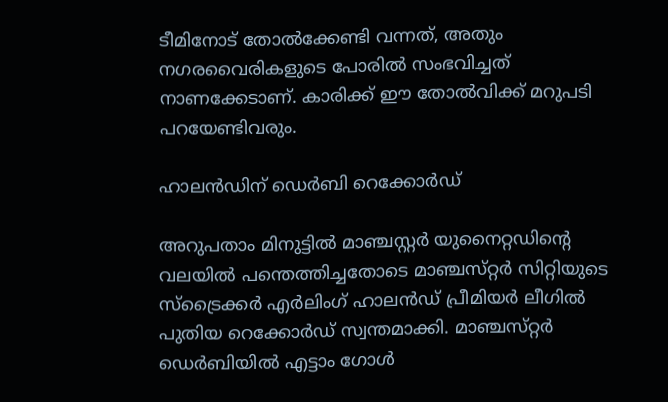ടീമിനോട്‌ തോല്‍ക്കേണ്ടി വന്നത്‌, അതും നഗരവൈരികളുടെ പോരില്‍ സംഭവിച്ചത്‌ നാണക്കേടാണ്‌. കാരിക്ക്‌ ഈ തോല്‍വിക്ക്‌ മറുപടി പറയേണ്ടിവരും.

ഹാലന്‍ഡിന്‌ ഡെര്‍ബി റെക്കോര്‍ഡ്‌

അറുപതാം മിനുട്ടില്‍ മാഞ്ചസ്റ്റര്‍ യുനൈറ്റഡിന്റെ വലയില്‍ പന്തെത്തിച്ചതോടെ മാഞ്ചസ്‌റ്റര്‍ സിറ്റിയുടെ സ്‌ട്രൈക്കര്‍ എര്‍ലിംഗ്‌ ഹാലന്‍ഡ്‌ പ്രീമിയര്‍ ലീഗില്‍ പുതിയ റെക്കോര്‍ഡ്‌ സ്വന്തമാക്കി. മാഞ്ചസ്‌റ്റര്‍ ഡെര്‍ബിയില്‍ എട്ടാം ഗോള്‍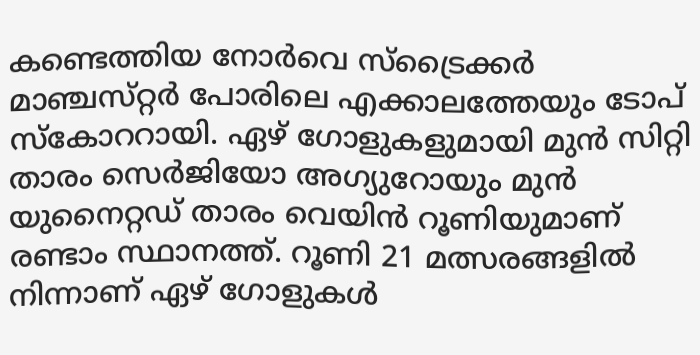കണ്ടെത്തിയ നോര്‍വെ സ്‌ട്രൈക്കര്‍ മാഞ്ചസ്‌റ്റര്‍ പോരിലെ എക്കാലത്തേയും ടോപ്‌ സ്‌കോററായി. ഏഴ്‌ ഗോളുകളുമായി മുന്‍ സിറ്റി താരം സെര്‍ജിയോ അഗ്യുറോയും മുന്‍ യുനൈറ്റഡ്‌ താരം വെയിന്‍ റൂണിയുമാണ്‌ രണ്ടാം സ്ഥാനത്ത്‌. റൂണി 21 മത്സരങ്ങളില്‍ നിന്നാണ്‌ ഏഴ്‌ ഗോളുകള്‍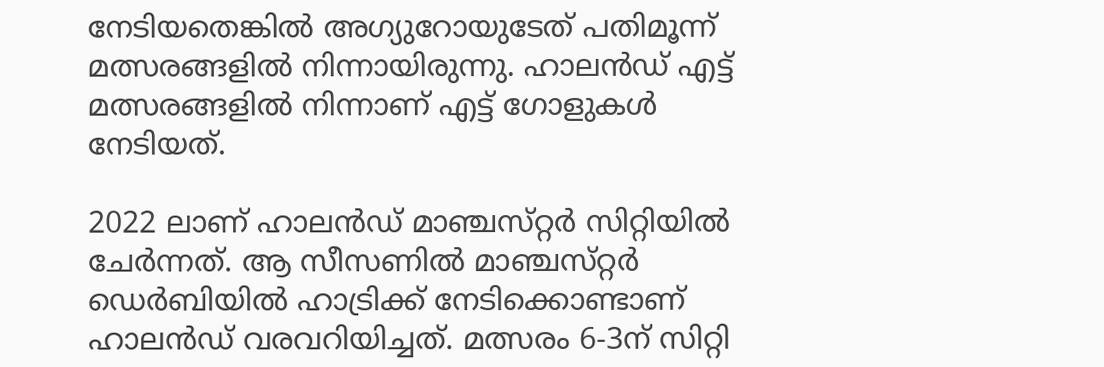നേടിയതെങ്കില്‍ അഗ്യുറോയുടേത്‌ പതിമൂന്ന്‌ മത്സരങ്ങളില്‍ നിന്നായിരുന്നു. ഹാലന്‍ഡ്‌ എട്ട്‌ മത്സരങ്ങളില്‍ നിന്നാണ്‌ എട്ട്‌ ഗോളുകള്‍ നേടിയത്‌.

2022 ലാണ്‌ ഹാലന്‍ഡ്‌ മാഞ്ചസ്‌റ്റര്‍ സിറ്റിയില്‍ ചേര്‍ന്നത്‌. ആ സീസണില്‍ മാഞ്ചസ്‌റ്റര്‍ ഡെര്‍ബിയില്‍ ഹാട്രിക്ക്‌ നേടിക്കൊണ്ടാണ്‌ ഹാലന്‍ഡ്‌ വരവറിയിച്ചത്‌. മത്സരം 6-3ന്‌ സിറ്റി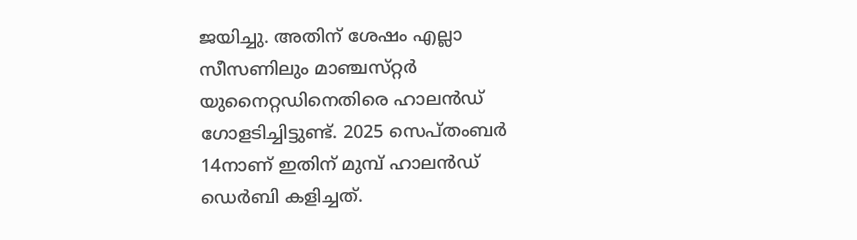ജയിച്ചു. അതിന്‌ ശേഷം എല്ലാ സീസണിലും മാഞ്ചസ്‌റ്റര്‍ യുനൈറ്റഡിനെതിരെ ഹാലന്‍ഡ്‌ ഗോളടിച്ചിട്ടുണ്ട്‌. 2025 സെപ്‌തംബര്‍ 14നാണ്‌ ഇതിന്‌ മുമ്പ്‌ ഹാലന്‍ഡ്‌ ഡെര്‍ബി കളിച്ചത്‌.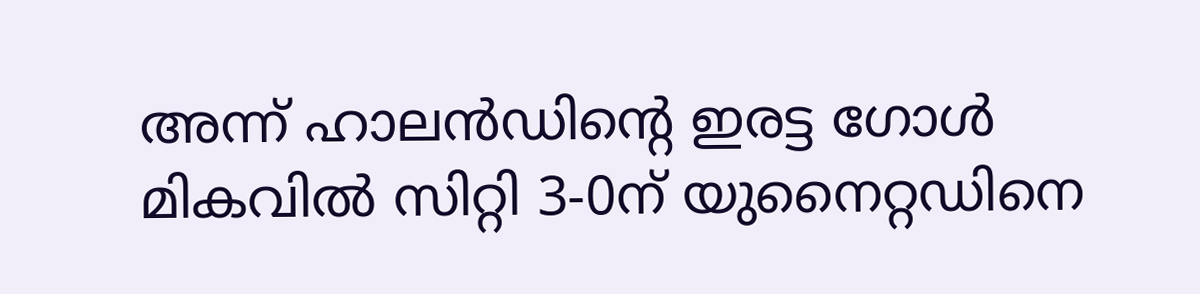അന്ന്‌ ഹാലന്‍ഡിന്റെ ഇരട്ട ഗോള്‍ മികവില്‍ സിറ്റി 3-0ന്‌ യുനൈറ്റഡിനെ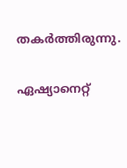തകര്‍ത്തിരുന്നു.

ഏഷ്യാനെറ്റ്‌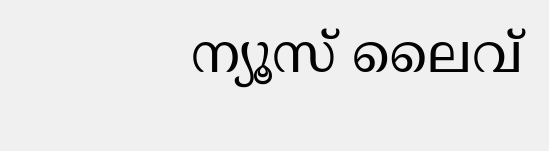ന്യൂസ്‌ ലൈവ്‌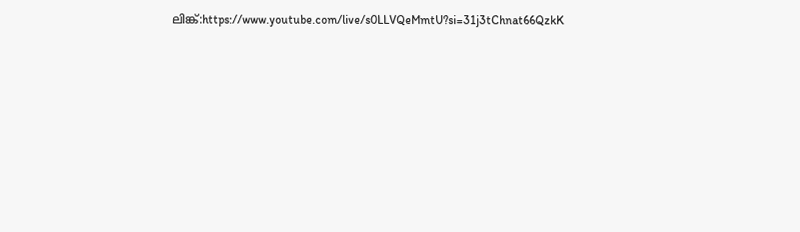ലിങ്ക്‌:https://www.youtube.com/live/s0LLVQeMmtU?si=31j3tChnat66QzkK